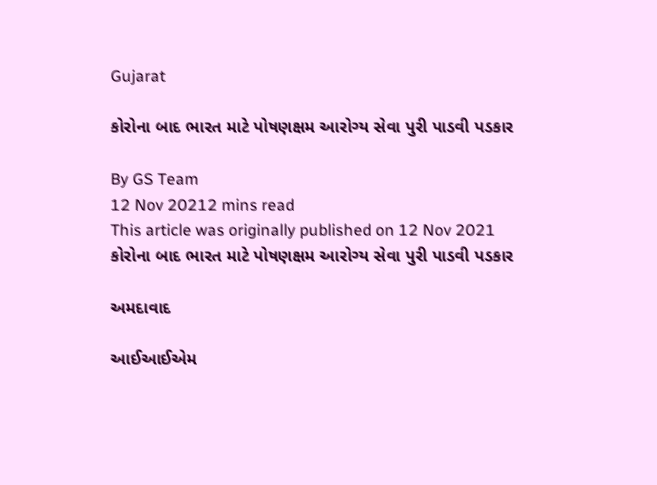Gujarat

કોરોના બાદ ભારત માટે પોષણક્ષમ આરોગ્ય સેવા પુરી પાડવી પડકાર

By GS Team
12 Nov 20212 mins read
This article was originally published on 12 Nov 2021
કોરોના બાદ ભારત માટે પોષણક્ષમ આરોગ્ય સેવા પુરી પાડવી પડકાર

અમદાવાદ

આઈઆઈએમ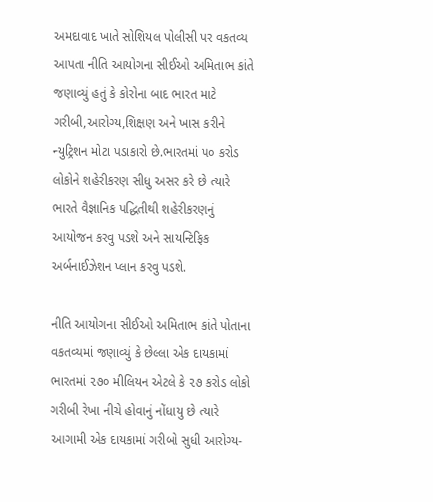અમદાવાદ ખાતે સોશિયલ પોલીસી પર વકતવ્ય આપતા નીતિ આયોગના સીઈઓ અમિતાભ કાંતે જણાવ્યું હતું કે કોરોના બાદ ભારત માટે ગરીબી,આરોગ્ય,શિક્ષણ અને ખાસ કરીને ન્યુટ્રિશન મોટા પડાકારો છે.ભારતમાં ૫૦ કરોડ લોકોને શહેરીકરણ સીધુ અસર કરે છે ત્યારે ભારતે વૈજ્ઞાનિક પદ્ધિતીથી શહેરીકરણનું આયોજન કરવુ પડશે અને સાયન્ટિફિક અર્બનાઈઝેશન પ્લાન કરવુ પડશે.

નીતિ આયોગના સીઈઓ અમિતાભ કાંતે પોતાના વકતવ્યમાં જણાવ્યું કે છેલ્લા એક દાયકામાં ભારતમાં ૨૭૦ મીલિયન એટલે કે ૨૭ કરોડ લોકો ગરીબી રેખા નીચે હોવાનું નોંધાયુ છે ત્યારે આગામી એક દાયકામાં ગરીબો સુધી આરોગ્ય-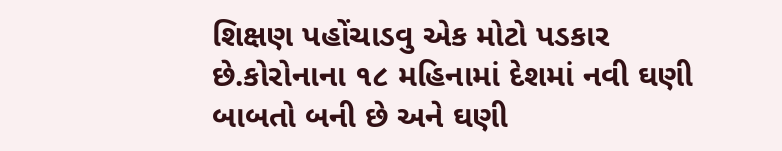શિક્ષણ પહોંચાડવુ એક મોટો પડકાર છે.કોરોનાના ૧૮ મહિનામાં દેશમાં નવી ઘણી બાબતો બની છે અને ઘણી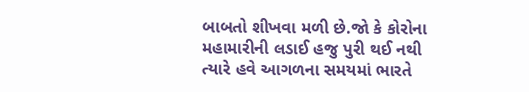બાબતો શીખવા મળી છે.જો કે કોરોના મહામારીની લડાઈ હજુ પુરી થઈ નથી ત્યારે હવે આગળના સમયમાં ભારતે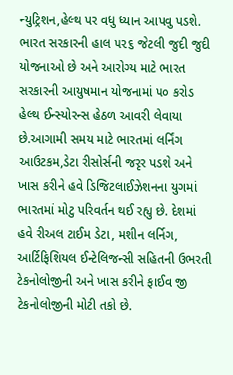ન્યુટ્રિશન,હેલ્થ પર વધુ ધ્યાન આપવુ પડશે. ભારત સરકારની હાલ ૫૨૬ જેટલી જુદી જુદી યોજનાઓ છે અને આરોગ્ય માટે ભારત સરકારની આયુષમાન યોજનામાં ૫૦ કરોડ હેલ્થ ઈન્સ્યોરન્સ હેઠળ આવરી લેવાયા છે.આગામી સમય માટે ભારતમાં લર્નિંગ આઉટકમ,ડેટા રીસોર્સની જરૃર પડશે અને ખાસ કરીને હવે ડિજિટલાઈઝેશનના યુગમાં ભારતમાં મોટુ પરિવર્તન થઈ રહ્યુ છે. દેશમાં હવે રીઅલ ટાઈમ ડેટા, મશીન લર્નિગ, આર્ટિફિશિયલ ઈન્ટેલિજન્સી સહિતની ઉભરતી ટેકનોલોજીની અને ખાસ કરીને ફાઈવ જી ટેકનોલોજીની મોટી તકો છે.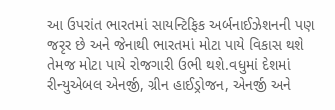આ ઉપરાંત ભારતમાં સાયન્ટિફિક અર્બનાઈઝેશનની પણ જરૃર છે અને જેનાથી ભારતમાં મોટા પાયે વિકાસ થશે તેમજ મોટા પાયે રોજગારી ઉભી થશે.વધુમાં દેશમાં રીન્યુએબલ એનર્જી, ગ્રીન હાઈડ્રોજન, એનર્જી અને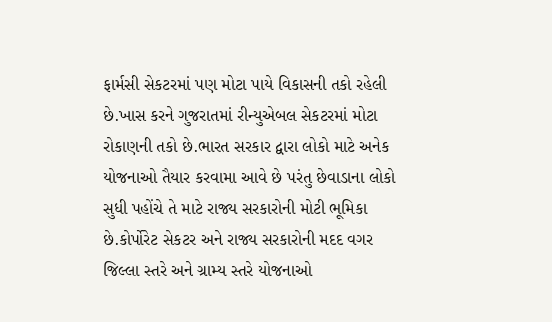ફાર્મસી સેકટરમાં પણ મોટા પાયે વિકાસની તકો રહેલી છે.ખાસ કરને ગુજરાતમાં રીન્યુએબલ સેકટરમાં મોટા રોકાણની તકો છે.ભારત સરકાર દ્વારા લોકો માટે અનેક યોજનાઓ તૈયાર કરવામા આવે છે પરંતુ છેવાડાના લોકો સુધી પહોંચે તે માટે રાજ્ય સરકારોની મોટી ભૂમિકા છે.કોર્પોરેટ સેકટર અને રાજ્ય સરકારોની મદદ વગર જિલ્લા સ્તરે અને ગ્રામ્ય સ્તરે યોજનાઓ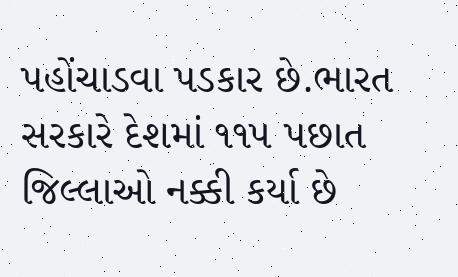પહોંચાડવા પડકાર છે.ભારત સરકારે દેશમાં ૧૧૫ પછાત જિલ્લાઓ નક્કી કર્યા છે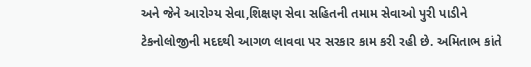અને જેને આરોગ્ય સેવા,શિક્ષણ સેવા સહિતની તમામ સેવાઓ પુરી પાડીને ટેકનોલોજીની મદદથી આગળ લાવવા પર સરકાર કામ કરી રહી છે. અમિતાભ કાંતે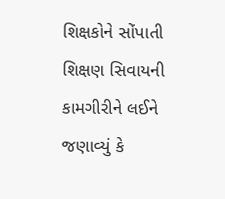શિક્ષકોને સોંપાતી શિક્ષણ સિવાયની કામગીરીને લઈને જણાવ્યું કે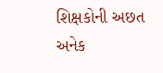શિક્ષકોની અછત અનેક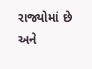રાજ્યોમાં છે અને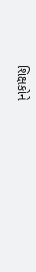શિક્ષકોને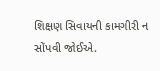શિક્ષણ સિવાયની કામગીરી ન સોંપવી જોઈએ.